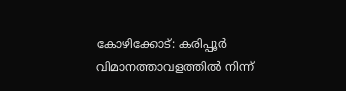കോഴിക്കോട്: കരിപ്പൂർ വിമാനത്താവളത്തിൽ നിന്ന്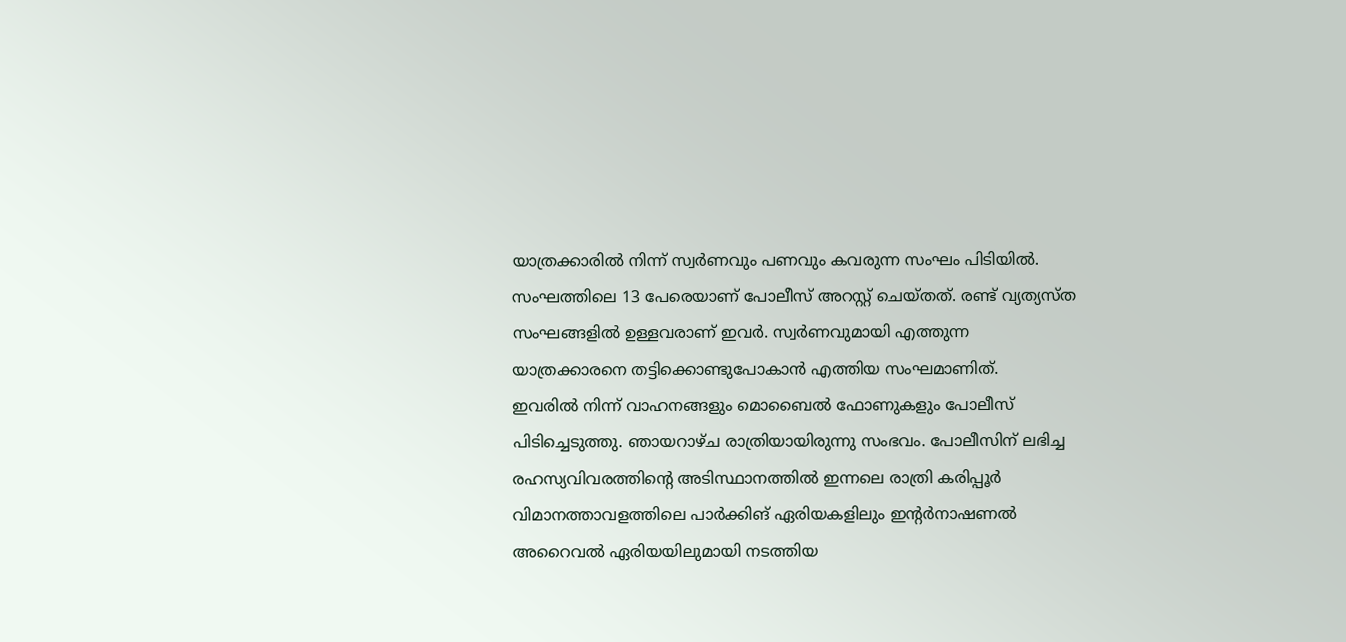യാത്രക്കാരിൽ നിന്ന് സ്വർണവും പണവും കവരുന്ന സംഘം പിടിയിൽ. സംഘത്തിലെ 13 പേരെയാണ് പോലീസ് അറസ്റ്റ് ചെയ്തത്. രണ്ട് വ്യത്യസ്ത സംഘങ്ങളിൽ ഉള്ളവരാണ് ഇവർ. സ്വർണവുമായി എത്തുന്ന യാത്രക്കാരനെ തട്ടിക്കൊണ്ടുപോകാൻ എത്തിയ സംഘമാണിത്.
ഇവരിൽ നിന്ന് വാഹനങ്ങളും മൊബൈൽ ഫോണുകളും പോലീസ് പിടിച്ചെടുത്തു. ഞായറാഴ്ച രാത്രിയായിരുന്നു സംഭവം. പോലീസിന് ലഭിച്ച രഹസ്യവിവരത്തിന്റെ അടിസ്ഥാനത്തിൽ ഇന്നലെ രാത്രി കരിപ്പൂർ വിമാനത്താവളത്തിലെ പാർക്കിങ് ഏരിയകളിലും ഇന്റർനാഷണൽ അറൈവൽ ഏരിയയിലുമായി നടത്തിയ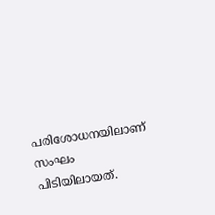പരിശോധനയിലാണ് സംഘം പിടിയിലായത്.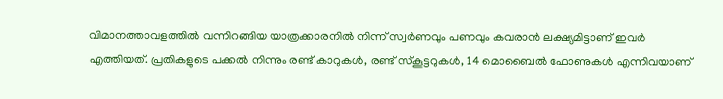വിമാനത്താവളത്തിൽ വന്നിറങ്ങിയ യാത്രക്കാരനിൽ നിന്ന് സ്വർണവും പണവും കവരാൻ ലക്ഷ്യമിട്ടാണ് ഇവർ എത്തിയത്. പ്രതികളുടെ പക്കൽ നിന്നും രണ്ട് കാറുകൾ, രണ്ട് സ്കൂട്ടറുകൾ, 14 മൊബൈൽ ഫോണുകൾ എന്നിവയാണ്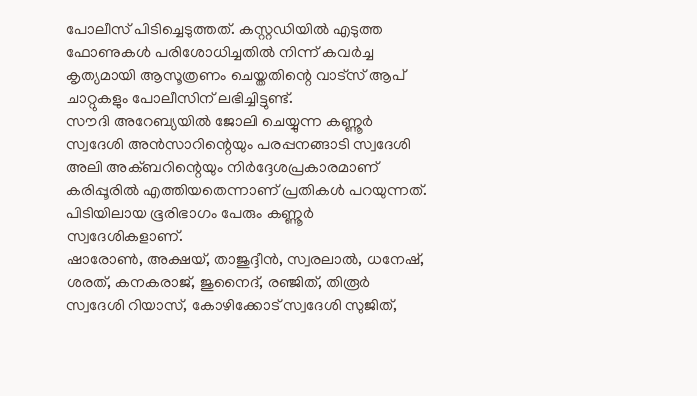പോലീസ് പിടിച്ചെടുത്തത്. കസ്റ്റഡിയിൽ എടുത്ത ഫോണുകൾ പരിശോധിച്ചതിൽ നിന്ന് കവർച്ച കൃത്യമായി ആസൂത്രണം ചെയ്തതിന്റെ വാട്സ് ആപ് ചാറ്റുകളും പോലീസിന് ലഭിച്ചിട്ടുണ്ട്.
സൗദി അറേബ്യയിൽ ജോലി ചെയ്യുന്ന കണ്ണൂർ സ്വദേശി അൻസാറിന്റെയും പരപ്പനങ്ങാടി സ്വദേശി അലി അക്ബറിന്റെയും നിർദ്ദേശപ്രകാരമാണ് കരിപ്പൂരിൽ എത്തിയതെന്നാണ് പ്രതികൾ പറയുന്നത്. പിടിയിലായ ഭൂരിഭാഗം പേരും കണ്ണൂർ സ്വദേശികളാണ്.
ഷാരോൺ, അക്ഷയ്, താജുദ്ദീൻ, സ്വരലാൽ, ധനേഷ്, ശരത്, കനകരാജ്, ജുനൈദ്, രഞ്ജിത്, തിരൂർ സ്വദേശി റിയാസ്, കോഴിക്കോട് സ്വദേശി സുജിത്,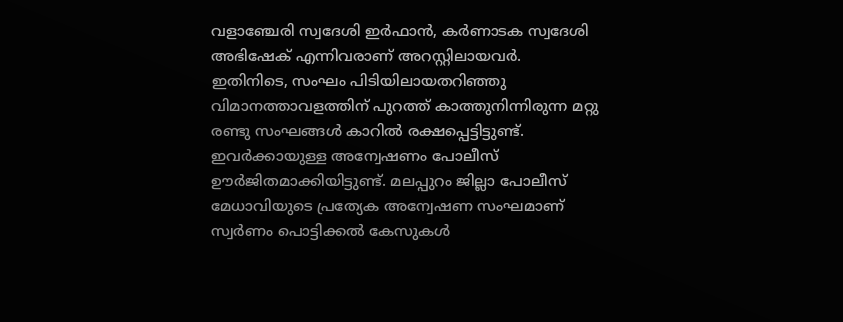വളാഞ്ചേരി സ്വദേശി ഇർഫാൻ, കർണാടക സ്വദേശി അഭിഷേക് എന്നിവരാണ് അറസ്റ്റിലായവർ.
ഇതിനിടെ, സംഘം പിടിയിലായതറിഞ്ഞു വിമാനത്താവളത്തിന് പുറത്ത് കാത്തുനിന്നിരുന്ന മറ്റു രണ്ടു സംഘങ്ങൾ കാറിൽ രക്ഷപ്പെട്ടിട്ടുണ്ട്. ഇവർക്കായുള്ള അന്വേഷണം പോലീസ് ഊർജിതമാക്കിയിട്ടുണ്ട്. മലപ്പുറം ജില്ലാ പോലീസ് മേധാവിയുടെ പ്രത്യേക അന്വേഷണ സംഘമാണ് സ്വർണം പൊട്ടിക്കൽ കേസുകൾ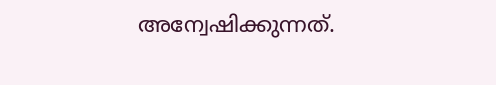അന്വേഷിക്കുന്നത്.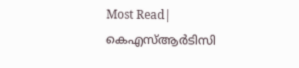Most Read| കെഎസ്ആർടിസി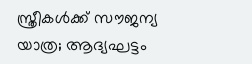സ്ത്രീകൾക്ക് സൗജന്യ യാത്ര; ആദ്യഘട്ടം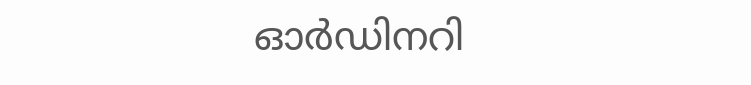ഓർഡിനറി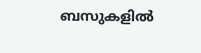ബസുകളിൽ